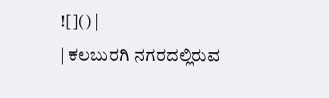![]() |
| ಕಲಬುರಗಿ ನಗರದಲ್ಲಿರುವ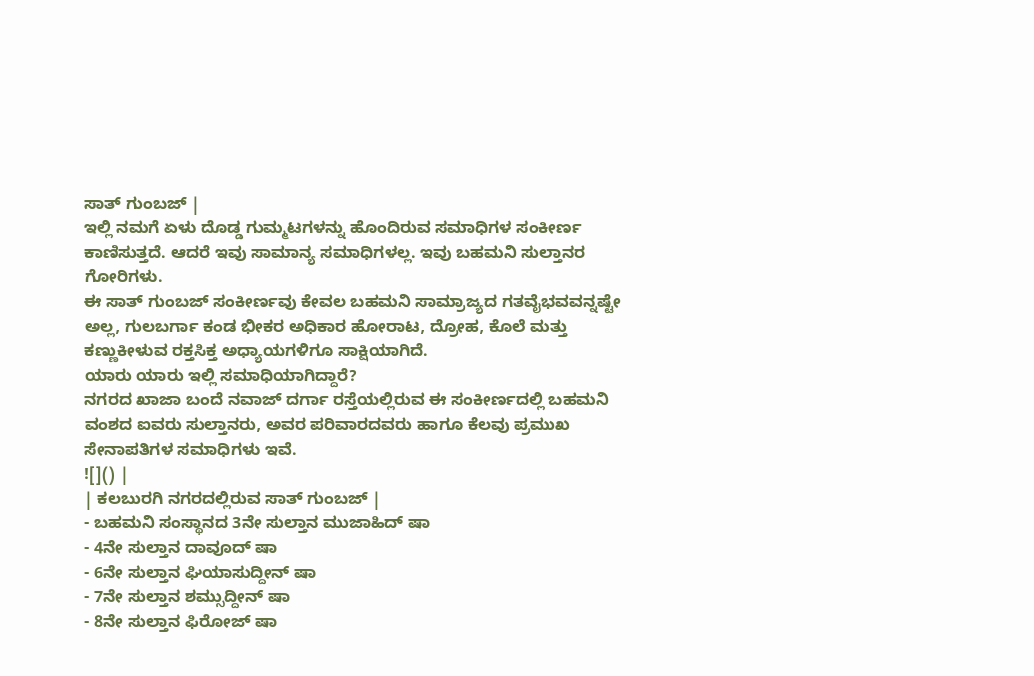ಸಾತ್ ಗುಂಬಜ್ |
ಇಲ್ಲಿ ನಮಗೆ ಏಳು ದೊಡ್ಡ ಗುಮ್ಮಟಗಳನ್ನು ಹೊಂದಿರುವ ಸಮಾಧಿಗಳ ಸಂಕೀರ್ಣ ಕಾಣಿಸುತ್ತದೆ. ಆದರೆ ಇವು ಸಾಮಾನ್ಯ ಸಮಾಧಿಗಳಲ್ಲ. ಇವು ಬಹಮನಿ ಸುಲ್ತಾನರ ಗೋರಿಗಳು.
ಈ ಸಾತ್ ಗುಂಬಜ್ ಸಂಕೀರ್ಣವು ಕೇವಲ ಬಹಮನಿ ಸಾಮ್ರಾಜ್ಯದ ಗತವೈಭವವನ್ನಷ್ಟೇ ಅಲ್ಲ, ಗುಲಬರ್ಗಾ ಕಂಡ ಭೀಕರ ಅಧಿಕಾರ ಹೋರಾಟ, ದ್ರೋಹ, ಕೊಲೆ ಮತ್ತು ಕಣ್ಣುಕೀಳುವ ರಕ್ತಸಿಕ್ತ ಅಧ್ಯಾಯಗಳಿಗೂ ಸಾಕ್ಷಿಯಾಗಿದೆ.
ಯಾರು ಯಾರು ಇಲ್ಲಿ ಸಮಾಧಿಯಾಗಿದ್ದಾರೆ?
ನಗರದ ಖಾಜಾ ಬಂದೆ ನವಾಜ್ ದರ್ಗಾ ರಸ್ತೆಯಲ್ಲಿರುವ ಈ ಸಂಕೀರ್ಣದಲ್ಲಿ ಬಹಮನಿ ವಂಶದ ಐವರು ಸುಲ್ತಾನರು, ಅವರ ಪರಿವಾರದವರು ಹಾಗೂ ಕೆಲವು ಪ್ರಮುಖ ಸೇನಾಪತಿಗಳ ಸಮಾಧಿಗಳು ಇವೆ.
![]() |
| ಕಲಬುರಗಿ ನಗರದಲ್ಲಿರುವ ಸಾತ್ ಗುಂಬಜ್ |
- ಬಹಮನಿ ಸಂಸ್ಥಾನದ 3ನೇ ಸುಲ್ತಾನ ಮುಜಾಹಿದ್ ಷಾ
- 4ನೇ ಸುಲ್ತಾನ ದಾವೂದ್ ಷಾ
- 6ನೇ ಸುಲ್ತಾನ ಘಿಯಾಸುದ್ದೀನ್ ಷಾ
- 7ನೇ ಸುಲ್ತಾನ ಶಮ್ಸುದ್ದೀನ್ ಷಾ
- 8ನೇ ಸುಲ್ತಾನ ಫಿರೋಜ್ ಷಾ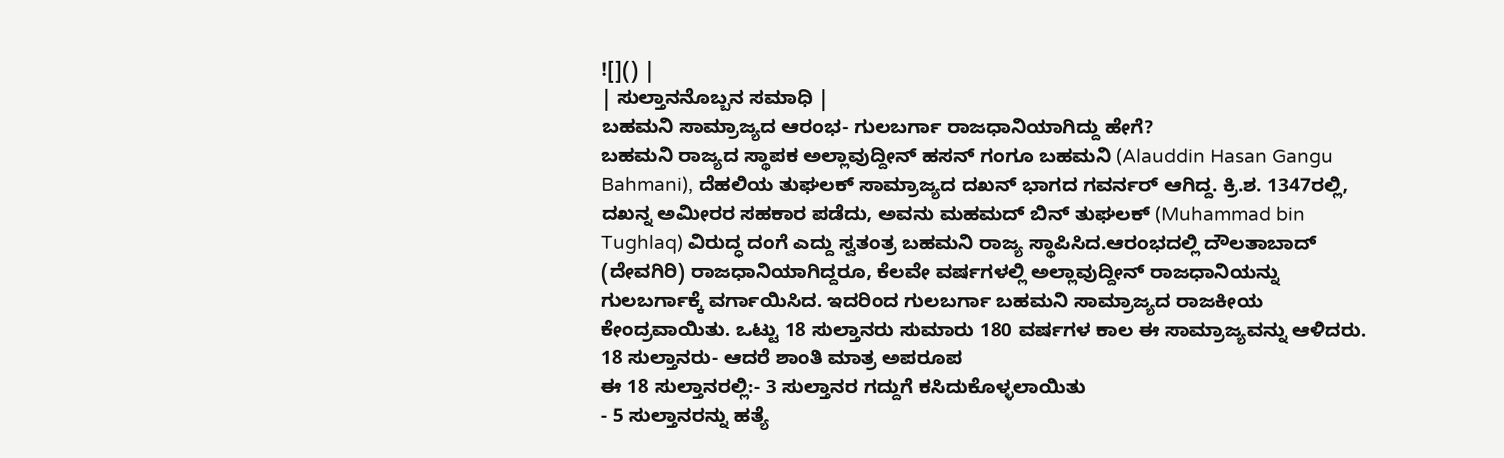![]() |
| ಸುಲ್ತಾನನೊಬ್ಬನ ಸಮಾಧಿ |
ಬಹಮನಿ ಸಾಮ್ರಾಜ್ಯದ ಆರಂಭ- ಗುಲಬರ್ಗಾ ರಾಜಧಾನಿಯಾಗಿದ್ದು ಹೇಗೆ?
ಬಹಮನಿ ರಾಜ್ಯದ ಸ್ಥಾಪಕ ಅಲ್ಲಾವುದ್ದೀನ್ ಹಸನ್ ಗಂಗೂ ಬಹಮನಿ (Alauddin Hasan Gangu Bahmani), ದೆಹಲಿಯ ತುಘಲಕ್ ಸಾಮ್ರಾಜ್ಯದ ದಖನ್ ಭಾಗದ ಗವರ್ನರ್ ಆಗಿದ್ದ. ಕ್ರಿ.ಶ. 1347ರಲ್ಲಿ, ದಖನ್ನ ಅಮೀರರ ಸಹಕಾರ ಪಡೆದು, ಅವನು ಮಹಮದ್ ಬಿನ್ ತುಘಲಕ್ (Muhammad bin Tughlaq) ವಿರುದ್ಧ ದಂಗೆ ಎದ್ದು ಸ್ವತಂತ್ರ ಬಹಮನಿ ರಾಜ್ಯ ಸ್ಥಾಪಿಸಿದ.ಆರಂಭದಲ್ಲಿ ದೌಲತಾಬಾದ್ (ದೇವಗಿರಿ) ರಾಜಧಾನಿಯಾಗಿದ್ದರೂ, ಕೆಲವೇ ವರ್ಷಗಳಲ್ಲಿ ಅಲ್ಲಾವುದ್ದೀನ್ ರಾಜಧಾನಿಯನ್ನು ಗುಲಬರ್ಗಾಕ್ಕೆ ವರ್ಗಾಯಿಸಿದ. ಇದರಿಂದ ಗುಲಬರ್ಗಾ ಬಹಮನಿ ಸಾಮ್ರಾಜ್ಯದ ರಾಜಕೀಯ ಕೇಂದ್ರವಾಯಿತು. ಒಟ್ಟು 18 ಸುಲ್ತಾನರು ಸುಮಾರು 180 ವರ್ಷಗಳ ಕಾಲ ಈ ಸಾಮ್ರಾಜ್ಯವನ್ನು ಆಳಿದರು.
18 ಸುಲ್ತಾನರು- ಆದರೆ ಶಾಂತಿ ಮಾತ್ರ ಅಪರೂಪ
ಈ 18 ಸುಲ್ತಾನರಲ್ಲಿ:- 3 ಸುಲ್ತಾನರ ಗದ್ದುಗೆ ಕಸಿದುಕೊಳ್ಳಲಾಯಿತು
- 5 ಸುಲ್ತಾನರನ್ನು ಹತ್ಯೆ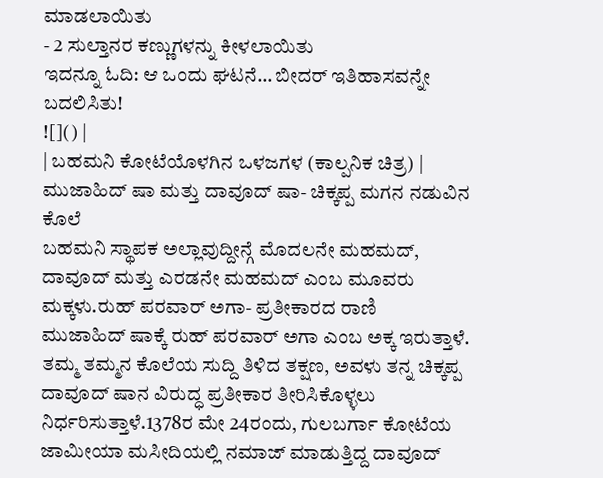ಮಾಡಲಾಯಿತು
- 2 ಸುಲ್ತಾನರ ಕಣ್ಣುಗಳನ್ನು ಕೀಳಲಾಯಿತು
ಇದನ್ನೂ ಓದಿ: ಆ ಒಂದು ಘಟನೆ… ಬೀದರ್ ಇತಿಹಾಸವನ್ನೇ ಬದಲಿಸಿತು!
![]() |
| ಬಹಮನಿ ಕೋಟೆಯೊಳಗಿನ ಒಳಜಗಳ (ಕಾಲ್ಪನಿಕ ಚಿತ್ರ) |
ಮುಜಾಹಿದ್ ಷಾ ಮತ್ತು ದಾವೂದ್ ಷಾ- ಚಿಕ್ಕಪ್ಪ ಮಗನ ನಡುವಿನ ಕೊಲೆ
ಬಹಮನಿ ಸ್ಥಾಪಕ ಅಲ್ಲಾವುದ್ದೀನ್ಗೆ ಮೊದಲನೇ ಮಹಮದ್, ದಾವೂದ್ ಮತ್ತು ಎರಡನೇ ಮಹಮದ್ ಎಂಬ ಮೂವರು ಮಕ್ಕಳು.ರುಹ್ ಪರವಾರ್ ಅಗಾ- ಪ್ರತೀಕಾರದ ರಾಣಿ
ಮುಜಾಹಿದ್ ಷಾಕ್ಕೆ ರುಹ್ ಪರವಾರ್ ಅಗಾ ಎಂಬ ಅಕ್ಕ ಇರುತ್ತಾಳೆ. ತಮ್ಮ ತಮ್ಮನ ಕೊಲೆಯ ಸುದ್ದಿ ತಿಳಿದ ತಕ್ಷಣ, ಅವಳು ತನ್ನ ಚಿಕ್ಕಪ್ಪ ದಾವೂದ್ ಷಾನ ವಿರುದ್ಧ ಪ್ರತೀಕಾರ ತೀರಿಸಿಕೊಳ್ಳಲು ನಿರ್ಧರಿಸುತ್ತಾಳೆ.1378ರ ಮೇ 24ರಂದು, ಗುಲಬರ್ಗಾ ಕೋಟೆಯ ಜಾಮೀಯಾ ಮಸೀದಿಯಲ್ಲಿ ನಮಾಜ್ ಮಾಡುತ್ತಿದ್ದ ದಾವೂದ್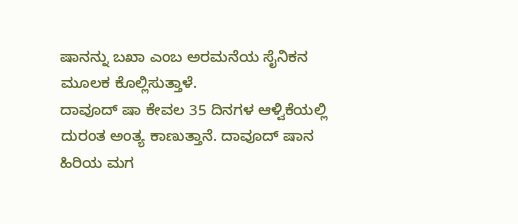ಷಾನನ್ನು ಬಖಾ ಎಂಬ ಅರಮನೆಯ ಸೈನಿಕನ ಮೂಲಕ ಕೊಲ್ಲಿಸುತ್ತಾಳೆ.
ದಾವೂದ್ ಷಾ ಕೇವಲ 35 ದಿನಗಳ ಆಳ್ವಿಕೆಯಲ್ಲಿ ದುರಂತ ಅಂತ್ಯ ಕಾಣುತ್ತಾನೆ. ದಾವೂದ್ ಷಾನ ಹಿರಿಯ ಮಗ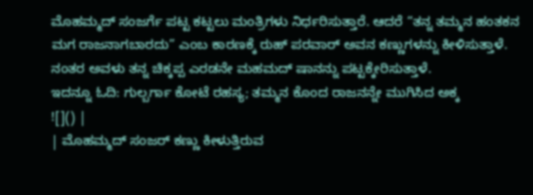ಮೊಹಮ್ಮದ್ ಸಂಜರ್ಗೆ ಪಟ್ಟ ಕಟ್ಟಲು ಮಂತ್ರಿಗಳು ನಿರ್ಧರಿಸುತ್ತಾರೆ. ಆದರೆ “ತನ್ನ ತಮ್ಮನ ಹಂತಕನ ಮಗ ರಾಜನಾಗಬಾರದು” ಎಂಬ ಕಾರಣಕ್ಕೆ ರುಹ್ ಪರವಾರ್ ಅವನ ಕಣ್ಣುಗಳನ್ನು ಕೀಳಿಸುತ್ತಾಳೆ. ನಂತರ ಅವಳು ತನ್ನ ಚಿಕ್ಕಪ್ಪ ಎರಡನೇ ಮಹಮದ್ ಷಾನನ್ನು ಪಟ್ಟಕ್ಕೇರಿಸುತ್ತಾಳೆ.
ಇದನ್ನೂ ಓದಿ: ಗುಲ್ಬರ್ಗಾ ಕೋಟೆ ರಹಸ್ಯ; ತಮ್ಮನ ಕೊಂದ ರಾಜನನ್ನೇ ಮುಗಿಸಿದ ಅಕ್ಕ
![]() |
| ಮೊಹಮ್ಮದ್ ಸಂಜರ್ ಕಣ್ಣು ಕೀಳುತ್ತಿರುವ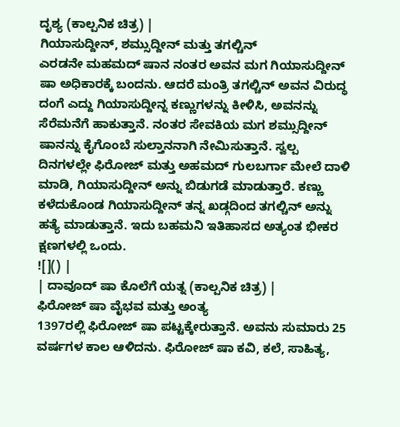ದೃಶ್ಯ (ಕಾಲ್ಪನಿಕ ಚಿತ್ರ) |
ಗಿಯಾಸುದ್ದೀನ್, ಶಮ್ಸುದ್ದೀನ್ ಮತ್ತು ತಗಲ್ಚಿನ್
ಎರಡನೇ ಮಹಮದ್ ಷಾನ ನಂತರ ಅವನ ಮಗ ಗಿಯಾಸುದ್ದೀನ್ ಷಾ ಅಧಿಕಾರಕ್ಕೆ ಬಂದನು. ಆದರೆ ಮಂತ್ರಿ ತಗಲ್ಚಿನ್ ಅವನ ವಿರುದ್ಧ ದಂಗೆ ಎದ್ದು ಗಿಯಾಸುದ್ದೀನ್ನ ಕಣ್ಣುಗಳನ್ನು ಕೀಳಿಸಿ, ಅವನನ್ನು ಸೆರೆಮನೆಗೆ ಹಾಕುತ್ತಾನೆ. ನಂತರ ಸೇವಕಿಯ ಮಗ ಶಮ್ಸುದ್ದೀನ್ ಷಾನನ್ನು ಕೈಗೊಂಬೆ ಸುಲ್ತಾನನಾಗಿ ನೇಮಿಸುತ್ತಾನೆ. ಸ್ವಲ್ಪ ದಿನಗಳಲ್ಲೇ ಫಿರೋಜ್ ಮತ್ತು ಅಹಮದ್ ಗುಲಬರ್ಗಾ ಮೇಲೆ ದಾಳಿ ಮಾಡಿ, ಗಿಯಾಸುದ್ದೀನ್ ಅನ್ನು ಬಿಡುಗಡೆ ಮಾಡುತ್ತಾರೆ. ಕಣ್ಣು ಕಳೆದುಕೊಂಡ ಗಿಯಾಸುದ್ದೀನ್ ತನ್ನ ಖಡ್ಗದಿಂದ ತಗಲ್ಚಿನ್ ಅನ್ನು ಹತ್ಯೆ ಮಾಡುತ್ತಾನೆ. ಇದು ಬಹಮನಿ ಇತಿಹಾಸದ ಅತ್ಯಂತ ಭೀಕರ ಕ್ಷಣಗಳಲ್ಲಿ ಒಂದು.
![]() |
| ದಾವೂದ್ ಷಾ ಕೊಲೆಗೆ ಯತ್ನ (ಕಾಲ್ಪನಿಕ ಚಿತ್ರ) |
ಫಿರೋಜ್ ಷಾ ವೈಭವ ಮತ್ತು ಅಂತ್ಯ
1397ರಲ್ಲಿ ಫಿರೋಜ್ ಷಾ ಪಟ್ಟಕ್ಕೇರುತ್ತಾನೆ. ಅವನು ಸುಮಾರು 25 ವರ್ಷಗಳ ಕಾಲ ಆಳಿದನು. ಫಿರೋಜ್ ಷಾ ಕವಿ, ಕಲೆ, ಸಾಹಿತ್ಯ,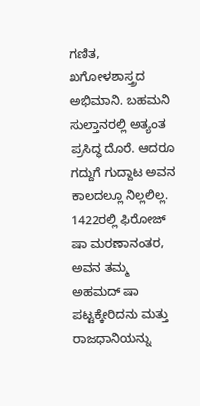ಗಣಿತ, ಖಗೋಳಶಾಸ್ತ್ರದ ಅಭಿಮಾನಿ. ಬಹಮನಿ ಸುಲ್ತಾನರಲ್ಲಿ ಅತ್ಯಂತ ಪ್ರಸಿದ್ಧ ದೊರೆ. ಆದರೂ ಗದ್ದುಗೆ ಗುದ್ದಾಟ ಅವನ ಕಾಲದಲ್ಲೂ ನಿಲ್ಲಲಿಲ್ಲ.
1422ರಲ್ಲಿ ಫಿರೋಜ್ ಷಾ ಮರಣಾನಂತರ, ಅವನ ತಮ್ಮ ಅಹಮದ್ ಷಾ ಪಟ್ಟಕ್ಕೇರಿದನು ಮತ್ತು ರಾಜಧಾನಿಯನ್ನು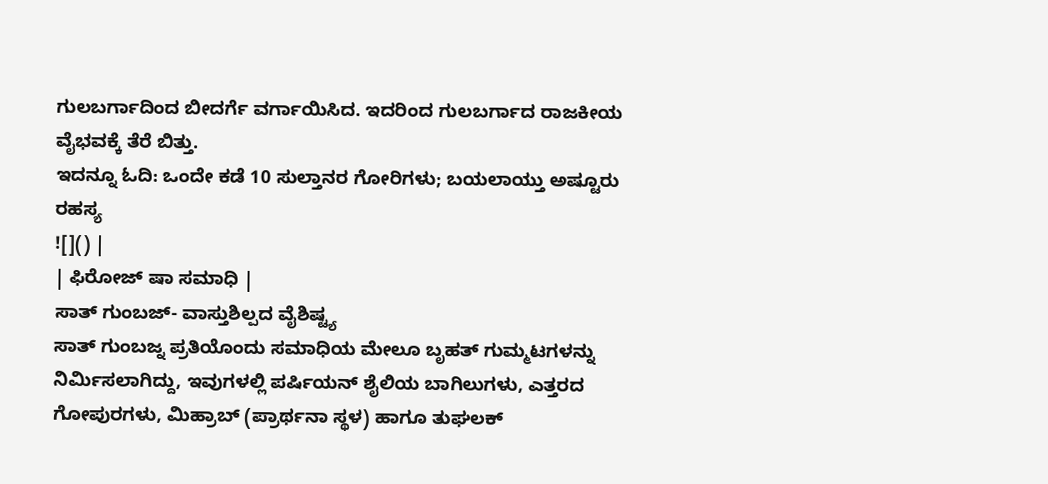ಗುಲಬರ್ಗಾದಿಂದ ಬೀದರ್ಗೆ ವರ್ಗಾಯಿಸಿದ. ಇದರಿಂದ ಗುಲಬರ್ಗಾದ ರಾಜಕೀಯ ವೈಭವಕ್ಕೆ ತೆರೆ ಬಿತ್ತು.
ಇದನ್ನೂ ಓದಿ: ಒಂದೇ ಕಡೆ 10 ಸುಲ್ತಾನರ ಗೋರಿಗಳು; ಬಯಲಾಯ್ತು ಅಷ್ಟೂರು ರಹಸ್ಯ
![]() |
| ಫಿರೋಜ್ ಷಾ ಸಮಾಧಿ |
ಸಾತ್ ಗುಂಬಜ್- ವಾಸ್ತುಶಿಲ್ಪದ ವೈಶಿಷ್ಟ್ಯ
ಸಾತ್ ಗುಂಬಜ್ನ ಪ್ರತಿಯೊಂದು ಸಮಾಧಿಯ ಮೇಲೂ ಬೃಹತ್ ಗುಮ್ಮಟಗಳನ್ನು ನಿರ್ಮಿಸಲಾಗಿದ್ದು, ಇವುಗಳಲ್ಲಿ ಪರ್ಷಿಯನ್ ಶೈಲಿಯ ಬಾಗಿಲುಗಳು, ಎತ್ತರದ ಗೋಪುರಗಳು, ಮಿಹ್ರಾಬ್ (ಪ್ರಾರ್ಥನಾ ಸ್ಥಳ) ಹಾಗೂ ತುಘಲಕ್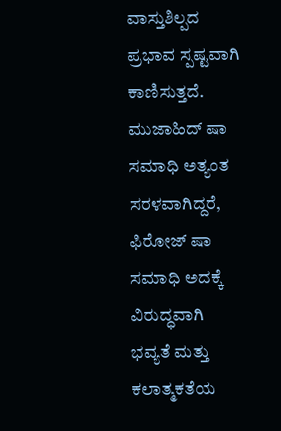ವಾಸ್ತುಶಿಲ್ಪದ ಪ್ರಭಾವ ಸ್ಪಷ್ಟವಾಗಿ ಕಾಣಿಸುತ್ತದೆ.
ಮುಜಾಹಿದ್ ಷಾ ಸಮಾಧಿ ಅತ್ಯಂತ ಸರಳವಾಗಿದ್ದರೆ, ಫಿರೋಜ್ ಷಾ ಸಮಾಧಿ ಅದಕ್ಕೆ ವಿರುದ್ಧವಾಗಿ ಭವ್ಯತೆ ಮತ್ತು ಕಲಾತ್ಮಕತೆಯ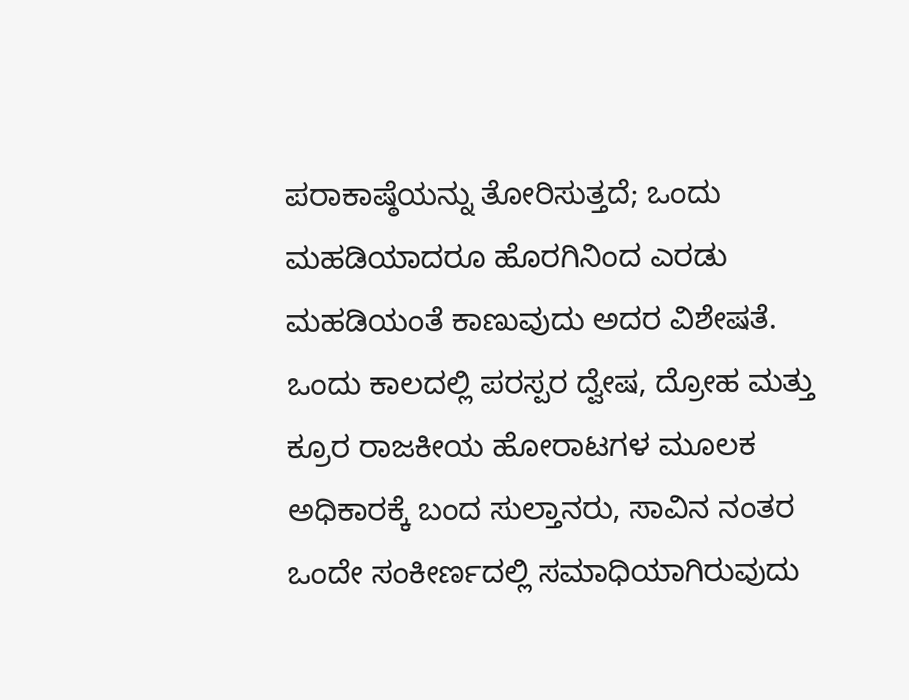ಪರಾಕಾಷ್ಠೆಯನ್ನು ತೋರಿಸುತ್ತದೆ; ಒಂದು ಮಹಡಿಯಾದರೂ ಹೊರಗಿನಿಂದ ಎರಡು ಮಹಡಿಯಂತೆ ಕಾಣುವುದು ಅದರ ವಿಶೇಷತೆ.
ಒಂದು ಕಾಲದಲ್ಲಿ ಪರಸ್ಪರ ದ್ವೇಷ, ದ್ರೋಹ ಮತ್ತು ಕ್ರೂರ ರಾಜಕೀಯ ಹೋರಾಟಗಳ ಮೂಲಕ ಅಧಿಕಾರಕ್ಕೆ ಬಂದ ಸುಲ್ತಾನರು, ಸಾವಿನ ನಂತರ ಒಂದೇ ಸಂಕೀರ್ಣದಲ್ಲಿ ಸಮಾಧಿಯಾಗಿರುವುದು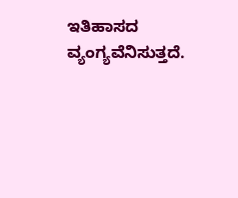ಇತಿಹಾಸದ ವ್ಯಂಗ್ಯವೆನಿಸುತ್ತದೆ.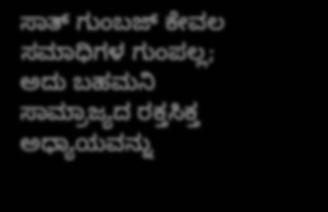ಸಾತ್ ಗುಂಬಜ್ ಕೇವಲ ಸಮಾಧಿಗಳ ಗುಂಪಲ್ಲ; ಅದು ಬಹಮನಿ ಸಾಮ್ರಾಜ್ಯದ ರಕ್ತಸಿಕ್ತ ಅಧ್ಯಾಯವನ್ನು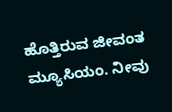ಹೊತ್ತಿರುವ ಜೀವಂತ ಮ್ಯೂಸಿಯಂ. ನೀವು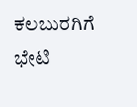ಕಲಬುರಗಿಗೆ ಭೇಟಿ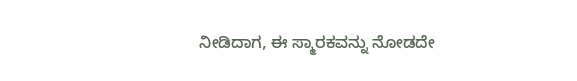ನೀಡಿದಾಗ, ಈ ಸ್ಮಾರಕವನ್ನು ನೋಡದೇ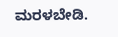ಮರಳಬೇಡಿ.